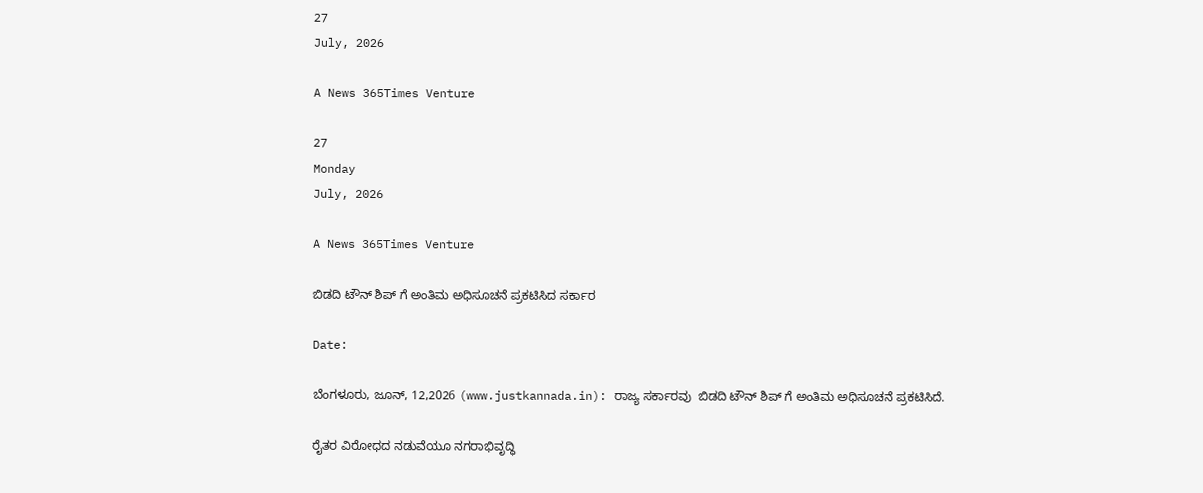27
July, 2026

A News 365Times Venture

27
Monday
July, 2026

A News 365Times Venture

ಬಿಡದಿ ಟೌನ್ ಶಿಪ್ ಗೆ ಅಂತಿಮ ಅಧಿಸೂಚನೆ ಪ್ರಕಟಿಸಿದ ಸರ್ಕಾರ

Date:

ಬೆಂಗಳೂರು, ಜೂನ್, 12,2026 (www.justkannada.in): ರಾಜ್ಯ ಸರ್ಕಾರವು  ಬಿಡದಿ ಟೌನ್ ಶಿಪ್‌ ಗೆ ಅಂತಿಮ ಅಧಿಸೂಚನೆ ಪ್ರಕಟಿಸಿದೆ.

ರೈತರ ವಿರೋಧದ ನಡುವೆಯೂ ನಗರಾಭಿವೃದ್ಧಿ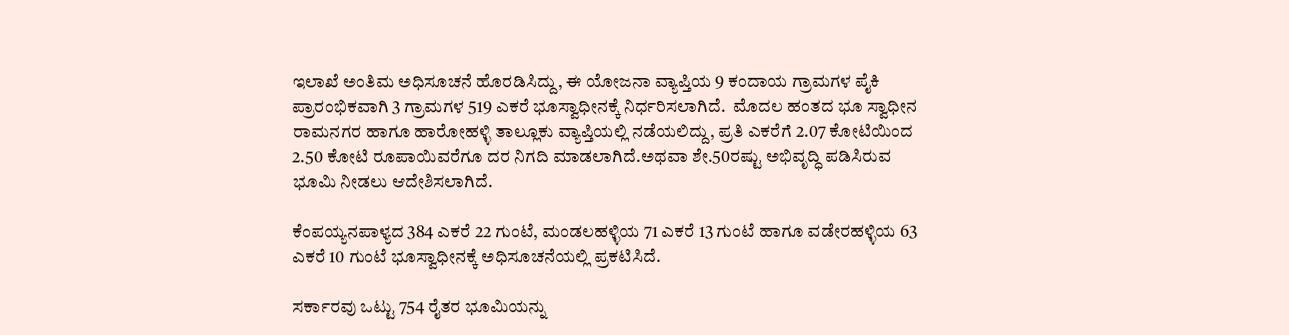ಇಲಾಖೆ ಅಂತಿಮ ಅಧಿಸೂಚನೆ ಹೊರಡಿಸಿದ್ದು, ಈ ಯೋಜನಾ ವ್ಯಾಪ್ತಿಯ 9 ಕಂದಾಯ ಗ್ರಾಮಗಳ ಪೈಕಿ ಪ್ರಾರಂಭಿಕವಾಗಿ 3 ಗ್ರಾಮಗಳ 519 ಎಕರೆ ಭೂಸ್ವಾಧೀನಕ್ಕೆ ನಿರ್ಧರಿಸಲಾಗಿದೆ.  ಮೊದಲ ಹಂತದ ಭೂ ಸ್ವಾಧೀನ ರಾಮನಗರ ಹಾಗೂ ಹಾರೋಹಳ್ಳಿ ತಾಲ್ಲೂಕು ವ್ಯಾಪ್ತಿಯಲ್ಲಿ ನಡೆಯಲಿದ್ದು, ಪ್ರತಿ ಎಕರೆಗೆ 2.07 ಕೋಟಿಯಿಂದ 2.50 ಕೋಟಿ ರೂಪಾಯಿವರೆಗೂ ದರ ನಿಗದಿ ಮಾಡಲಾಗಿದೆ.ಅಥವಾ ಶೇ.50ರಷ್ಟು ಅಭಿವೃದ್ಧಿ ಪಡಿಸಿರುವ ಭೂಮಿ ನೀಡಲು ಆದೇಶಿಸಲಾಗಿದೆ.

ಕೆಂಪಯ್ಯನಪಾಳ್ಯದ 384 ಎಕರೆ 22 ಗುಂಟೆ, ಮಂಡಲಹಳ್ಳಿಯ 71 ಎಕರೆ 13 ಗುಂಟೆ ಹಾಗೂ ವಡೇರಹಳ್ಳಿಯ 63 ಎಕರೆ 10 ಗುಂಟೆ ಭೂಸ್ವಾಧೀನಕ್ಕೆ ಅಧಿಸೂಚನೆಯಲ್ಲಿ ಪ್ರಕಟಿಸಿದೆ.

ಸರ್ಕಾರವು ಒಟ್ಟು 754 ರೈತರ ಭೂಮಿಯನ್ನು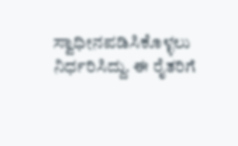ಸ್ವಾಧೀನಪಡಿಸಿಕೊಳ್ಳಲು ನಿರ್ಧರಿಸಿದ್ದು. ಈ ರೈತರಿಗೆ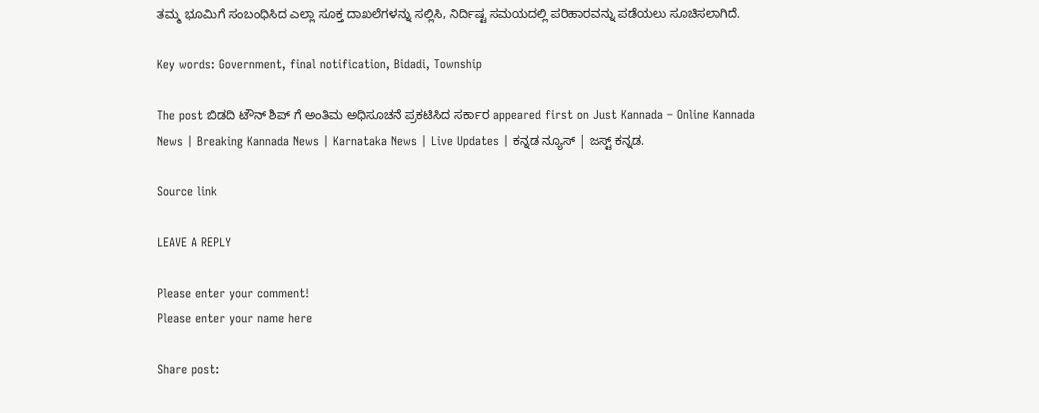ತಮ್ಮ ಭೂಮಿಗೆ ಸಂಬಂಧಿಸಿದ ಎಲ್ಲಾ ಸೂಕ್ತ ದಾಖಲೆಗಳನ್ನು ಸಲ್ಲಿಸಿ, ನಿರ್ದಿಷ್ಟ ಸಮಯದಲ್ಲಿ ಪರಿಹಾರವನ್ನು ಪಡೆಯಲು ಸೂಚಿಸಲಾಗಿದೆ.

Key words: Government, final notification, Bidadi, Township

The post ಬಿಡದಿ ಟೌನ್ ಶಿಪ್ ಗೆ ಅಂತಿಮ ಅಧಿಸೂಚನೆ ಪ್ರಕಟಿಸಿದ ಸರ್ಕಾರ appeared first on Just Kannada – Online Kannada News | Breaking Kannada News | Karnataka News | Live Updates | ಕನ್ನಡ ನ್ಯೂಸ್ | ಜಸ್ಟ್ ಕನ್ನಡ.

Source link

LEAVE A REPLY

Please enter your comment!
Please enter your name here

Share post: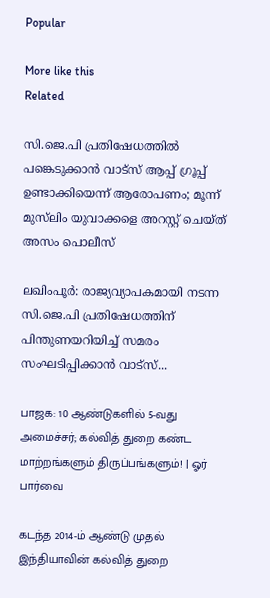Popular

More like this
Related

സി.ജെ.പി പ്രതിഷേധത്തില്‍ പങ്കെടുക്കാന്‍ വാട്‌സ് ആപ്പ് ഗ്രൂപ്പ് ഉണ്ടാക്കിയെന്ന് ആരോപണം; മൂന്ന് മുസ്‌ലിം യുവാക്കളെ അറസ്റ്റ് ചെയ്ത് അസം പൊലീസ്

ലഖിംപൂര്‍: രാജ്യവ്യാപകമായി നടന്ന സി.ജെ.പി പ്രതിഷേധത്തിന് പിന്തുണയറിയിച്ച് സമരം സംഘടിപ്പിക്കാന്‍ വാട്‌സ്...

பாஜக: 10 ஆண்டுகளில் 5-வது அமைச்சர்; கல்வித் துறை கண்ட மாற்றங்களும் திருப்பங்களும்! | ஓர் பார்வை

கடந்த 2014-ம் ஆண்டு முதல் இந்தியாவின் கல்வித் துறை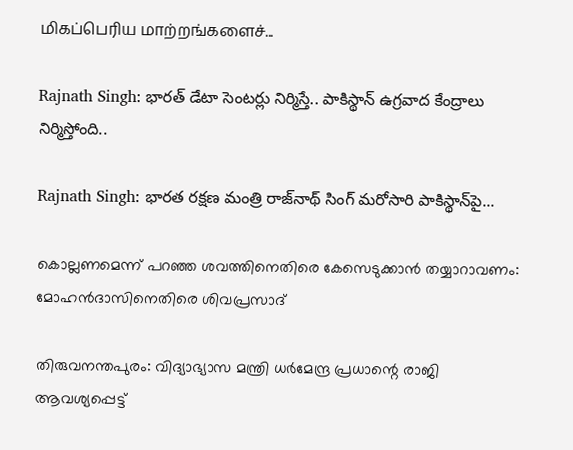மிகப்பெரிய மாற்றங்களைச்...

Rajnath Singh: భారత్ డేటా సెంటర్లు నిర్మిస్తే.. పాకిస్థాన్ ఉగ్రవాద కేంద్రాలు నిర్మిస్తోంది..

Rajnath Singh: భారత రక్షణ మంత్రి రాజ్‌నాథ్ సింగ్ మరోసారి పాకిస్థాన్‌పై...

കൊല്ലണമെന്ന് പറഞ്ഞ ശവത്തിനെതിരെ കേസെടുക്കാന്‍ തയ്യാറാവണം: മോഹന്‍ദാസിനെതിരെ ശിവപ്രസാദ്

തിരുവനന്തപുരം: വിദ്യാഭ്യാസ മന്ത്രി ധര്‍മേന്ദ്ര പ്രധാന്റെ രാജി ആവശ്യപ്പെട്ട്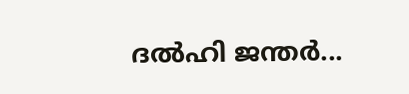ദല്‍ഹി ജന്തര്‍...